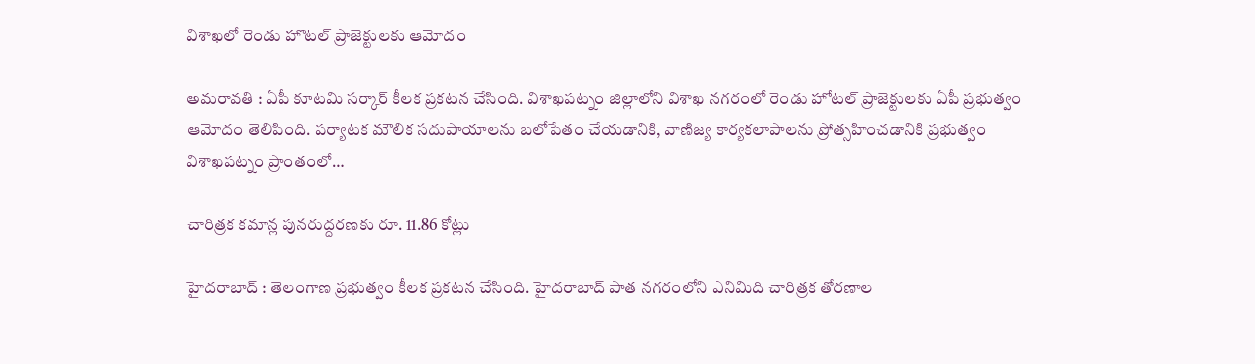విశాఖ‌లో రెండు హొట‌ల్ ప్రాజెక్టుల‌కు ఆమోదం

అమ‌రావతి : ఏపీ కూట‌మి స‌ర్కార్ కీల‌క ప్ర‌క‌ట‌న చేసింది. విశాఖ‌ప‌ట్నం జిల్లాలోని విశాఖ న‌గ‌రంలో రెండు హోటల్ ప్రాజెక్టులకు ఏపీ ప్రభుత్వం ఆమోదం తెలిపింది. పర్యాటక మౌలిక సదుపాయాలను బలోపేతం చేయడానికి, వాణిజ్య కార్యకలాపాలను ప్రోత్సహించడానికి ప్రభుత్వం విశాఖపట్నం ప్రాంతంలో…

చారిత్రక క‌మాన్ల పున‌రుద్ద‌ర‌ణ‌కు రూ. 11.86 కోట్లు

హైద‌రాబాద్ : తెలంగాణ ప్ర‌భుత్వం కీల‌క ప్ర‌క‌ట‌న చేసింది. హైదరాబాద్ పాత నగరంలోని ఎనిమిది చారిత్రక తోరణాల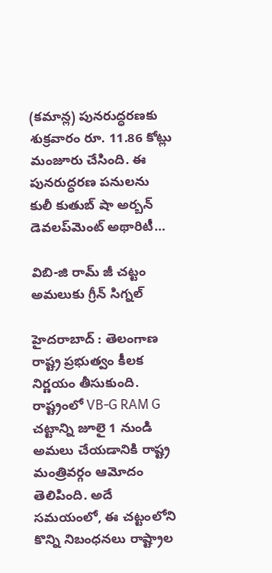(కమాన్ల) పునరుద్ధరణకు శుక్ర‌వారం రూ. 11.86 కోట్లు మంజూరు చేసింది. ఈ పునరుద్ధరణ పనులను కులీ కుతుబ్ షా అర్బన్ డెవలప్‌మెంట్ అథారిటీ…

విబి-జి రామ్ జీ చ‌ట్టం అమ‌లుకు గ్రీన్ సిగ్న‌ల్

హైద‌రాబాద్ : తెలంగాణ రాష్ట్ర ప్ర‌భుత్వం కీల‌క నిర్ణ‌యం తీసుకుంది. రాష్ట్రంలో VB-G RAM G చట్టాన్ని జూలై 1 నుండి అమలు చేయడానికి రాష్ట్ర మంత్రివర్గం ఆమోదం తెలిపింది. అదే సమయంలో, ఈ చట్టంలోని కొన్ని నిబంధనలు రాష్ట్రాల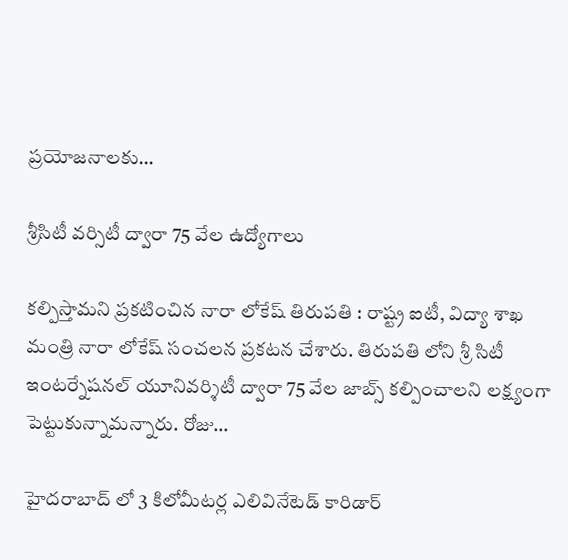ప్రయోజనాలకు…

శ్రీసిటీ వర్సిటీ ద్వారా 75 వేల ఉద్యోగాలు

క‌ల్పిస్తామ‌ని ప్ర‌క‌టించిన నారా లోకేష్ తిరుప‌తి : రాష్ట్ర ఐటీ, విద్యా శాఖ మంత్రి నారా లోకేష్ సంచ‌ల‌న ప్ర‌క‌ట‌న చేశారు. తిరుప‌తి లోని శ్రీ సిటీ ఇంట‌ర్నేష‌న‌ల్ యూనివ‌ర్శిటీ ద్వారా 75 వేల జాబ్స్ క‌ల్పించాల‌ని ల‌క్ష్యంగా పెట్టుకున్నామ‌న్నారు. రోజు…

హైద‌రాబాద్ లో 3 కిలోమీట‌ర్ల ఎలివినేటెడ్ కారిడార్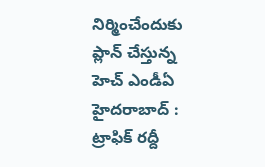నిర్మించేందుకు ప్లాన్ చేస్తున్న హెచ్ ఎండీఏ హైద‌రాబాద్ : ట్రాఫిక్ ర‌ద్దీ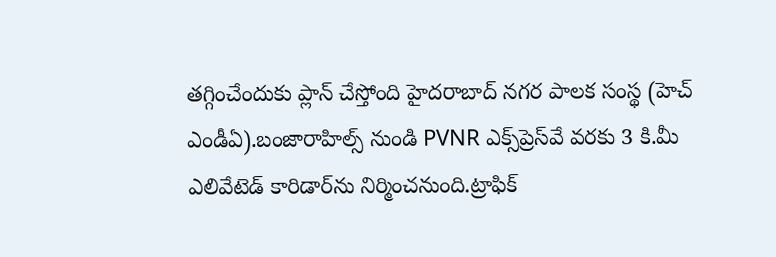త‌గ్గించేందుకు ప్లాన్ చేస్తోంది హైద‌రాబాద్ న‌గ‌ర పాల‌క సంస్థ (హెచ్ ఎండీఏ).బంజారాహిల్స్ నుండి PVNR ఎక్స్‌ప్రెస్‌వే వరకు 3 కి.మీ ఎలివేటెడ్ కారిడార్‌ను నిర్మించనుంది.ట్రాఫిక్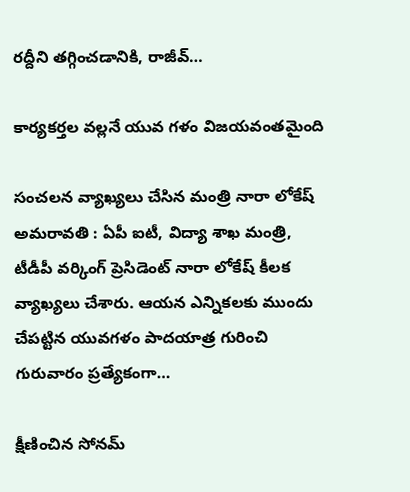రద్దీని తగ్గించడానికి, రాజీవ్…

కార్య‌క‌ర్త‌ల వ‌ల్ల‌నే యువ గ‌ళం విజ‌య‌వంతమైంది

సంచ‌ల‌న వ్యాఖ్య‌లు చేసిన మంత్రి నారా లోకేష్ అమ‌రావ‌తి : ఏపీ ఐటీ, విద్యా శాఖ మంత్రి, టీడీపీ వ‌ర్కింగ్ ప్రెసిడెంట్ నారా లోకేష్ కీల‌క వ్యాఖ్య‌లు చేశారు. ఆయ‌న ఎన్నిక‌ల‌కు ముందు చేపట్టిన యువ‌గ‌ళం పాద‌యాత్ర గురించి గురువారం ప్ర‌త్యేకంగా…

క్షీణించిన సోనమ్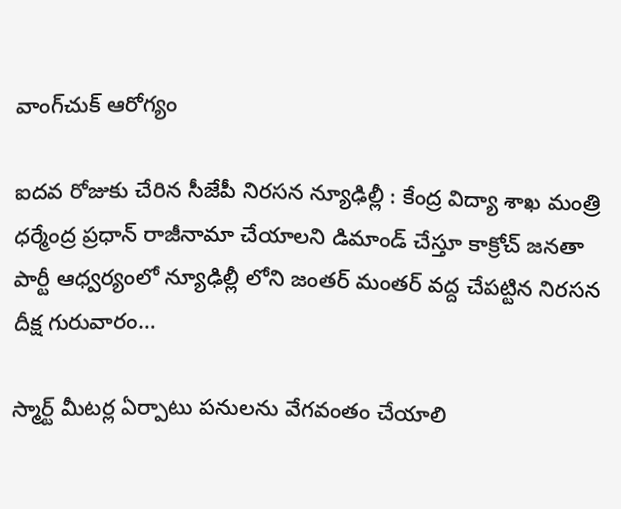వాంగ్‌చుక్ ఆరోగ్యం

ఐద‌వ రోజుకు చేరిన సీజేపీ నిర‌స‌న న్యూఢిల్లీ : కేంద్ర విద్యా శాఖ మంత్రి ధ‌ర్మేంద్ర ప్ర‌ధాన్ రాజీనామా చేయాల‌ని డిమాండ్ చేస్తూ కాక్రోచ్ జ‌న‌తా పార్టీ ఆధ్వ‌ర్యంలో న్యూఢిల్లీ లోని జంత‌ర్ మంత‌ర్ వ‌ద్ద చేప‌ట్టిన నిర‌స‌న దీక్ష గురువారం…

స్మార్ట్ మీటర్ల ఏర్పాటు పనులను వేగవంతం చేయాలి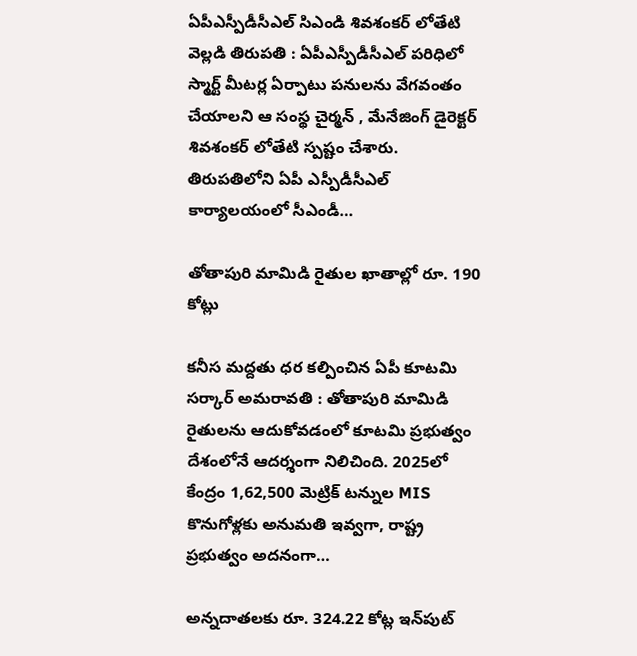ఏపీఎస్పీడీసీఎల్ సిఎండి శివశంకర్ లోతేటి వెల్లడి తిరుపతి : ఏపీఎస్పీడీసీఎల్ పరిధిలో స్మార్ట్ మీటర్ల ఏర్పాటు పనులను వేగవంతం చేయాలని ఆ సంస్థ చైర్మన్ , మేనేజింగ్ డైరెక్టర్ శివశంకర్ లోతేటి స్ప‌ష్టం చేశారు. తిరుపతిలోని ఏపీ ఎస్పీడీసీఎల్ కార్యాలయంలో సీఎండీ…

తోతాపురి మామిడి రైతుల ఖాతాల్లో రూ. 190 కోట్లు

క‌నీస మ‌ద్ద‌తు ధ‌ర క‌ల్పించిన ఏపీ కూట‌మి స‌ర్కార్ అమ‌రావ‌తి : తోతాపురి మామిడి రైతులను ఆదుకోవడంలో కూటమి ప్రభుత్వం దేశంలోనే ఆదర్శంగా నిలిచింది. 2025లో కేంద్రం 1,62,500 మెట్రిక్ టన్నుల MIS కొనుగోళ్లకు అనుమతి ఇవ్వగా, రాష్ట్ర ప్రభుత్వం అదనంగా…

అన్న‌దాత‌ల‌కు రూ. 324.22 కోట్ల ఇన్‌పుట్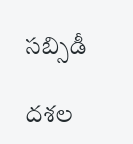సబ్సిడీ

ద‌శ‌ల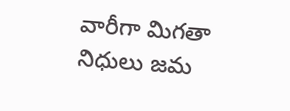వారీగా మిగ‌తా నిధులు జ‌మ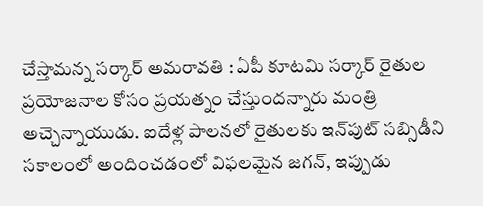చేస్తామ‌న్న స‌ర్కార్ అమ‌రావ‌తి : ఏపీ కూట‌మి స‌ర్కార్ రైతుల ప్ర‌యోజ‌నాల కోసం ప్ర‌య‌త్నం చేస్తుంద‌న్నారు మంత్రి అచ్చెన్నాయుడు. ఐదేళ్ల పాలనలో రైతులకు ఇన్‌పుట్ సబ్సిడీని సకాలంలో అందించడంలో విఫలమైన జగన్, ఇప్పుడు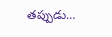తప్పుడు…